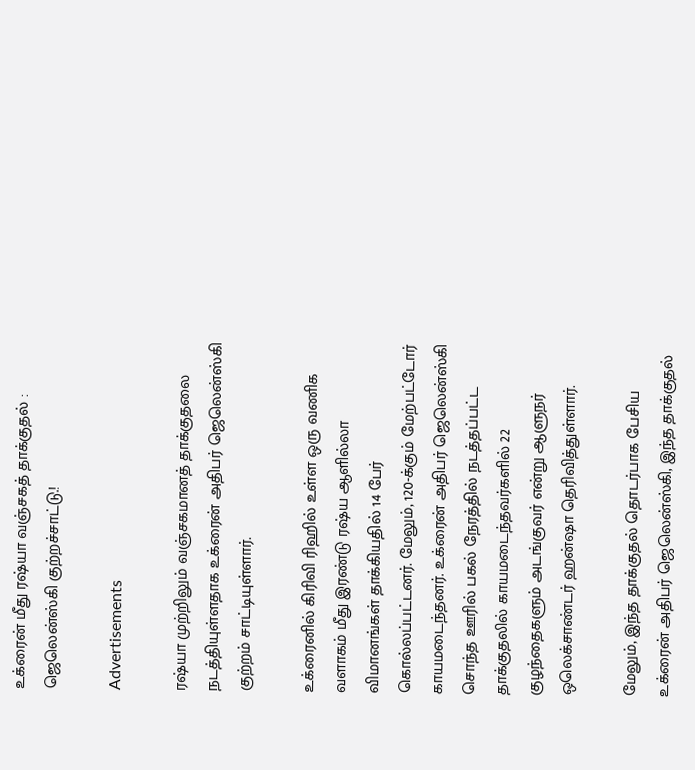உக்ரைன் மீது ரஷ்யா வஞ்சகத் தாக்குதல் : ஜெலென்ஸ்கி குற்றச்சாட்டு.!

Advertisements

ரஷ்யா முற்றிலும் வஞ்சகமானத் தாக்குதலை நடத்தியுள்ளதாக உக்ரைன் அதிபர் ஜெலென்ஸ்கி குற்றம் சாட்டியுள்ளார்.

உக்ரைனில் கிரிவி ரிஹில் உள்ள ஒரு வணிக வளாகம் மீது இரண்டு ரஷ்ய ஆளில்லா விமானங்கள் தாக்கியதில் 14 பேர் கொல்லப்பட்டனர். மேலும், 120-க்கும் மேற்பட்டோர் காயமடைந்தனர். உக்ரைன் அதிபர் ஜெலென்ஸ்கி சொந்த ஊரில் பகல் நேரத்தில் நடத்தப்பட்ட தாக்குதலில் காயமடைந்தவர்களில் 22 குழந்தைகளும் அடங்குவர் என்று ஆளுநர் ஒலெக்சாண்டர் ஹன்ஷா தெரிவித்துள்ளார்.

மேலும், இந்த தாக்குதல் தொடர்பாக பேசிய உக்ரைன் அதிபர் ஜெலென்ஸ்கி, இந்த தாக்குதல்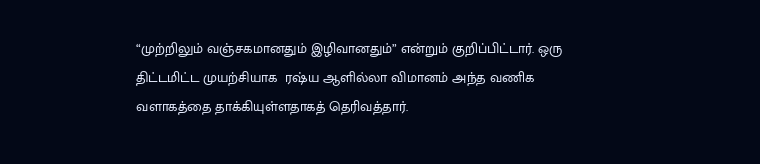“முற்றிலும் வஞ்சகமானதும் இழிவானதும்” என்றும் குறிப்பிட்டார். ஒரு திட்டமிட்ட முயற்சியாக  ரஷ்ய ஆளில்லா விமானம் அந்த வணிக வளாகத்தை தாக்கியுள்ளதாகத் தெரிவத்தார்.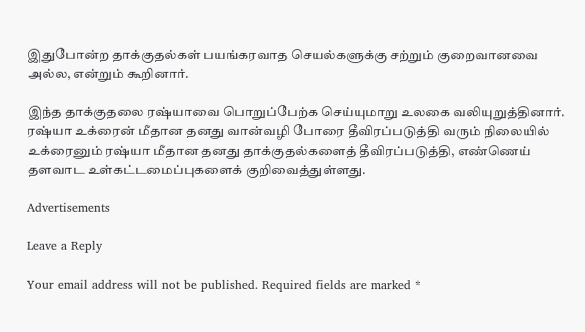இதுபோன்ற தாக்குதல்கள் பயங்கரவாத செயல்களுக்கு சற்றும் குறைவானவை அல்ல, என்றும் கூறினார்.

இந்த தாக்குதலை ரஷ்யாவை பொறுப்பேற்க செய்யுமாறு உலகை வலியுறுத்தினார். ரஷ்யா உக்ரைன் மீதான தனது வான்வழி போரை தீவிரப்படுத்தி வரும் நிலையில் உக்ரைனும் ரஷ்யா மீதான தனது தாக்குதல்களைத் தீவிரப்படுத்தி, எண்ணெய் தளவாட உள்கட்டமைப்புகளைக் குறிவைத்துள்ளது.

Advertisements

Leave a Reply

Your email address will not be published. Required fields are marked *